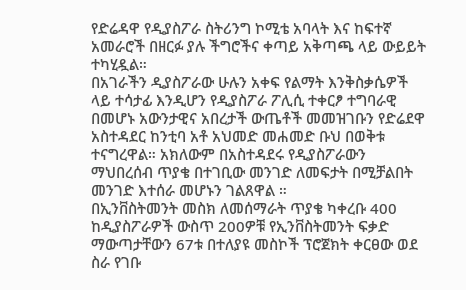የድሬዳዋ የዲያስፖራ ስትሪንግ ኮሚቴ አባላት እና ከፍተኛ አመራሮች በዘርፉ ያሉ ችግሮችና ቀጣይ አቅጣጫ ላይ ውይይት ተካሂዷል።
በአገራችን ዲያስፖራው ሁሉን አቀፍ የልማት እንቅስቃሴዎች ላይ ተሳታፊ እንዲሆን የዲያስፖራ ፖሊሲ ተቀርፆ ተግባራዊ በመሆኑ አውንታዊና አበረታች ውጤቶች መመዝገቡን የድሬደዋ አስተዳደር ከንቲባ አቶ አህመድ መሐመድ ቡህ በወቅቱ ተናግረዋል። አክለውም በአስተዳደሩ የዲያስፖራውን ማህበረሰብ ጥያቄ በተገቢው መንገድ ለመፍታት በሚቻልበት መንገድ እተሰራ መሆኑን ገልጸዋል ።
በኢንቨስትመንት መስክ ለመሰማራት ጥያቄ ካቀረቡ 400 ከዲያስፖራዎች ውስጥ 200ዎቹ የኢንቨስትመንት ፍቃድ ማውጣታቸውን 67ቱ በተለያዩ መስኮች ፕሮጀክት ቀርፀው ወደ ስራ የገቡ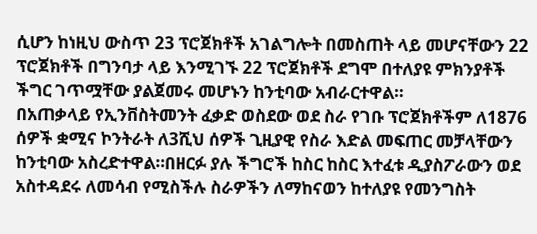ሲሆን ከነዚህ ውስጥ 23 ፕሮጀክቶች አገልግሎት በመስጠት ላይ መሆናቸውን 22 ፕሮጀክቶች በግንባታ ላይ እንሚገኙ 22 ፕሮጀክቶች ደግሞ በተለያዩ ምክንያቶች ችግር ገጥሟቸው ያልጀመሩ መሆኑን ከንቲባው አብራርተዋል።
በአጠቃላይ የኢንቨስትመንት ፈቃድ ወስደው ወደ ስራ የገቡ ፕሮጀክቶችም ለ1876 ሰዎች ቋሚና ኮንትራት ለ3ሺህ ሰዎች ጊዚያዊ የስራ እድል መፍጠር መቻላቸውን ከንቲባው አስረድተዋል።በዘርፉ ያሉ ችግሮች ከስር ከስር እተፈቱ ዲያስፖራውን ወደ አስተዳደሩ ለመሳብ የሚስችሉ ስራዎችን ለማከናወን ከተለያዩ የመንግስት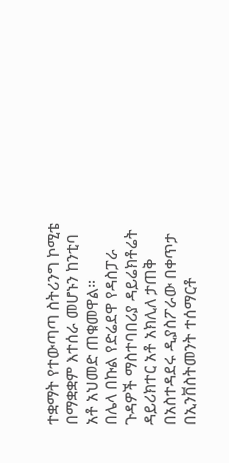ተቋማት የተውጣጣ ስትሪንግ ኮሚቴ በማቋቋም እተሰራ መሆኑን ከንቲባ አቶ አህመድ ጠቁመዋል።
በሌላ በኩል የድሬደዋ የዳስፓራ ጉዳዎች ማስተባበሪያ ዳይሬክቶሬት ዳይሪክተር አቶ አክሊለ ታጠቅ በአስተዳደሩ ዲያስፖራው በቀጥታ በኢንቨስትመንት ተሰማርቶ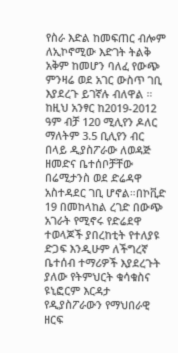የስራ እድል ከመፍጠር ብሎም ለኢኮኖሚው እድገት ትልቅ አቅም ከመሆን ባለፈ የውጭ ምንዛሬ ወደ አገር ውስጥ ገቢ እያደረጉ ይገኛሉ ብለዋል ።
ከዚህ አንፃር ከ2019-2012 ዓም ብቻ 120 ሚሊየን ዶለር ማለትም 3.5 ቢሊየን ብር በላይ ዲያስፖራው ለወዳጅ ዘመድና ቤተሰቦቻቸው በሬሚታንስ ወደ ድሬዳዋ አስተዳደር ገቢ ሆኖል።በኮቪድ 19 በመከላከል ረገድ በውጭ አገራት የሚኖሩ የድሬደዋ ተወላጆች ያበረከቲት የተለያዩ ድጋፍ እንዲሁም ለችግረኛ ቤተሰብ ተማሪዎች እያደረጉት ያለው የትምህርት ቁሳቁስና ዩኒፎርም እርዳታ የዲያስፖራውን የማህበራዊ ዘርፍ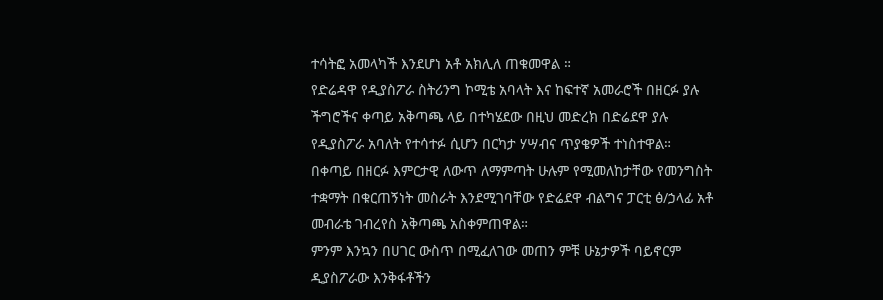ተሳትፎ አመላካች እንደሆነ አቶ አክሊለ ጠቁመዋል ።
የድሬዳዋ የዲያስፖራ ስትሪንግ ኮሚቴ አባላት እና ከፍተኛ አመራሮች በዘርፉ ያሉ ችግሮችና ቀጣይ አቅጣጫ ላይ በተካሄደው በዚህ መድረክ በድሬደዋ ያሉ የዲያስፖራ አባለት የተሳተፉ ሲሆን በርካታ ሃሣብና ጥያቄዎች ተነስተዋል።
በቀጣይ በዘርፉ እምርታዊ ለውጥ ለማምጣት ሁሉም የሚመለከታቸው የመንግስት ተቋማት በቁርጠኝነት መስራት እንደሚገባቸው የድሬደዋ ብልግና ፓርቲ ፅ/ኃላፊ አቶ መብራቴ ገብረየስ አቅጣጫ አስቀምጠዋል።
ምንም እንኳን በሀገር ውስጥ በሚፈለገው መጠን ምቹ ሁኔታዎች ባይኖርም ዲያስፖራው እንቅፋቶችን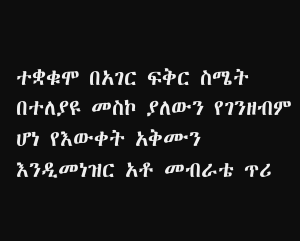ተቋቁሞ በአገር ፍቅር ስሜት በተለያዩ መስኮ ያለውን የገንዘብም ሆነ የእውቀት አቅሙን እንዲመነዝር አቶ መብራቴ ጥሪ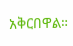አቅርበዋል።